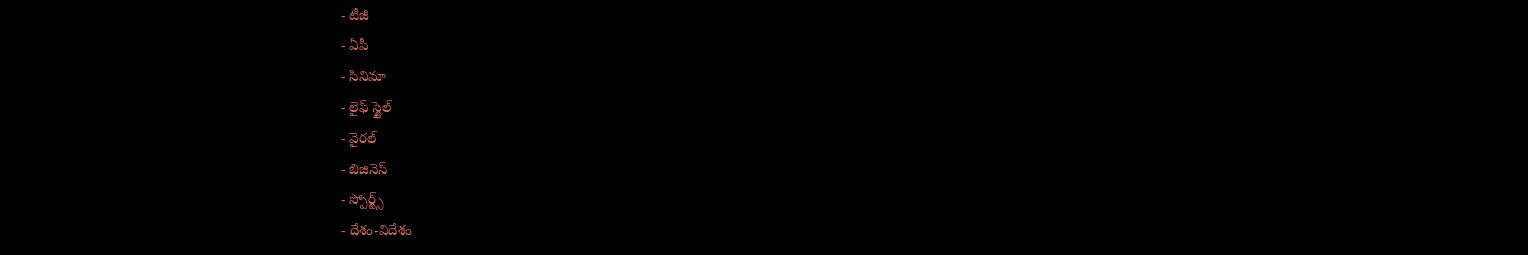- టీజీ
- ఏపీ
- సినిమా
- లైఫ్ స్టైల్
- వైరల్
- బిజినెస్
- స్పోర్ట్స్
- దేశం-విదేశం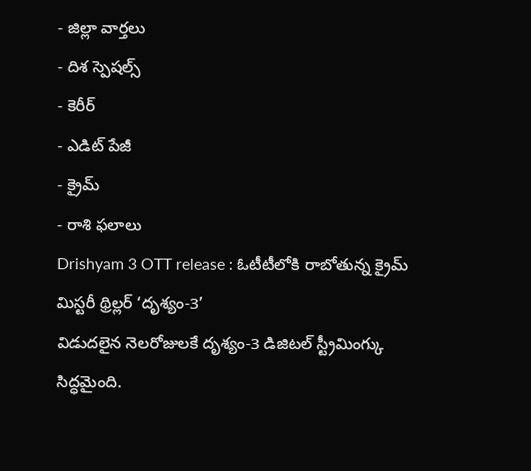- జిల్లా వార్తలు
- దిశ స్పెషల్స్
- కెరీర్
- ఎడిట్ పేజీ
- క్రైమ్
- రాశి ఫలాలు
Drishyam 3 OTT release : ఓటీటీలోకి రాబోతున్న క్రైమ్ మిస్టరీ థ్రిల్లర్ ‘దృశ్యం-3’
విడుదలైన నెలరోజులకే దృశ్యం-3 డిజిటల్ స్ట్రీమింగ్కు సిద్ధమైంది.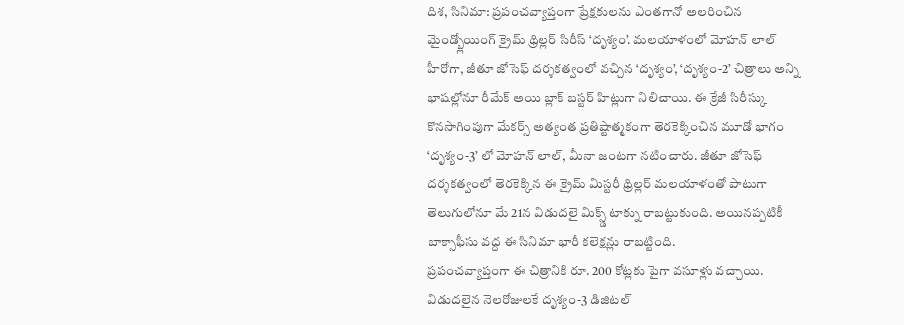దిశ, సినిమా: ప్రపంచవ్యాప్తంగా ప్రేక్షకులను ఎంతగానో అలరించిన మైండ్బ్లోయింగ్ క్రైమ్ థ్రిల్లర్ సిరీస్ ‘దృశ్యం’. మలయాళంలో మోహన్ లాల్ హీరోగా, జీతూ జోసెఫ్ దర్శకత్వంలో వచ్చిన ‘దృశ్యం’, ‘దృశ్యం-2’ చిత్రాలు అన్ని భాషల్లోనూ రీమేక్ అయి బ్లాక్ బస్టర్ హిట్లుగా నిలిచాయి. ఈ క్రేజీ సిరీస్కు కొనసాగింపుగా మేకర్స్ అత్యంత ప్రతిష్టాత్మకంగా తెరకెక్కించిన మూడో భాగం ‘దృశ్యం-3’ లో మోహన్ లాల్, మీనా జంటగా నటించారు. జీతూ జోసెఫ్ దర్శకత్వంలో తెరకెక్కిన ఈ క్రైమ్ మిస్టరీ థ్రిల్లర్ మలయాళంతో పాటుగా తెలుగులోనూ మే 21న విడుదలై మిక్స్డ్ టాక్ను రాబట్టుకుంది. అయినప్పటికీ బాక్సాఫీసు వద్ద ఈ సినిమా భారీ కలెక్షన్లు రాబట్టింది.
ప్రపంచవ్యాప్తంగా ఈ చిత్రానికి రూ. 200 కోట్లకు పైగా వసూళ్లు వచ్చాయి. విడుదలైన నెలరోజులకే దృశ్యం-3 డిజిటల్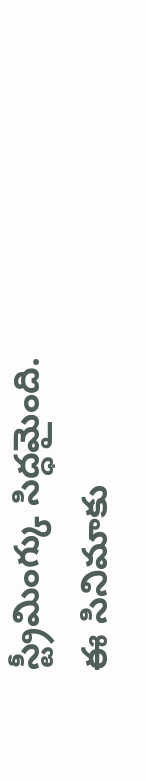స్ట్రీమింగ్కు సిద్ధమైంది. ఈ సినిమాకు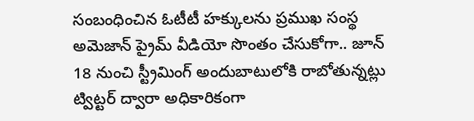సంబంధించిన ఓటీటీ హక్కులను ప్రముఖ సంస్థ అమెజాన్ ప్రైమ్ వీడియో సొంతం చేసుకోగా.. జూన్ 18 నుంచి స్ట్రీమింగ్ అందుబాటులోకి రాబోతున్నట్లు ట్విట్టర్ ద్వారా అధికారికంగా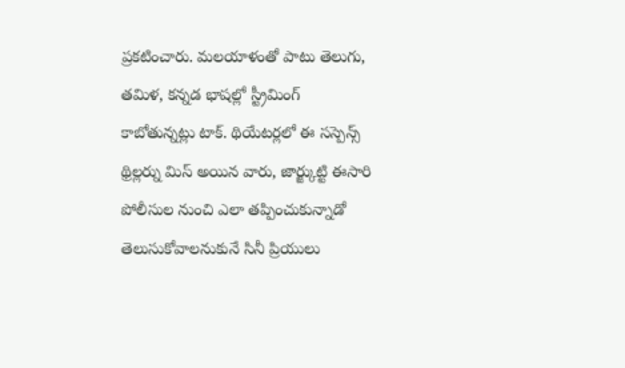ప్రకటించారు. మలయాళంతో పాటు తెలుగు, తమిళ, కన్నడ భాషల్లో స్ట్రీమింగ్ కాబోతున్నట్లు టాక్. థియేటర్లలో ఈ సస్పెన్స్ థ్రిల్లర్ను మిస్ అయిన వారు, జార్జ్కుట్టి ఈసారి పోలీసుల నుంచి ఎలా తప్పించుకున్నాడో తెలుసుకోవాలనుకునే సినీ ప్రియులు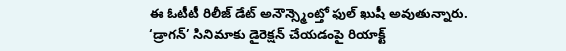ఈ ఓటీటీ రిలీజ్ డేట్ అనౌన్స్మెంట్తో ఫుల్ ఖుషీ అవుతున్నారు.
‘డ్రాగన్’ సినిమాకు డైరెక్షన్ చేయడంపై రియాక్ట్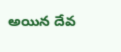అయిన దేవ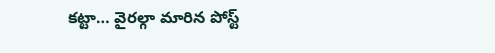కట్టా… వైరల్గా మారిన పోస్ట్